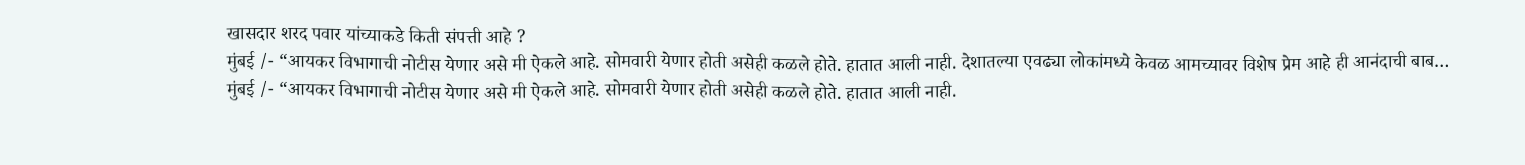खासदार शरद पवार यांच्याकडे किती संपत्ती आहे ?
मुंबई /- “आयकर विभागाची नोटीस येणार असे मी ऐकले आहे. सोमवारी येणार होती असेही कळले होते. हातात आली नाही. देशातल्या एवढ्या लोकांमध्ये केवळ आमच्यावर विशेष प्रेम आहे ही आनंदाची बाब…
मुंबई /- “आयकर विभागाची नोटीस येणार असे मी ऐकले आहे. सोमवारी येणार होती असेही कळले होते. हातात आली नाही.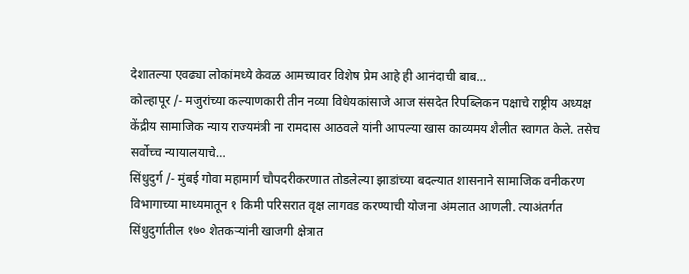देशातल्या एवढ्या लोकांमध्ये केवळ आमच्यावर विशेष प्रेम आहे ही आनंदाची बाब…
कोल्हापूर /- मजुरांच्या कल्याणकारी तीन नव्या विधेयकांसाजे आज संसदेत रिपब्लिकन पक्षाचे राष्ट्रीय अध्यक्ष केंद्रीय सामाजिक न्याय राज्यमंत्री ना रामदास आठवले यांनी आपल्या खास काव्यमय शैलीत स्वागत केले. तसेच सर्वोच्च न्यायालयाचे…
सिंधुदुर्ग /- मुंबई गोवा महामार्ग चौपदरीकरणात तोडलेल्या झाडांच्या बदल्यात शासनाने सामाजिक वनीकरण विभागाच्या माध्यमातून १ किमी परिसरात वृक्ष लागवड करण्याची योजना अंमलात आणली. त्याअंतर्गत सिंधुदुर्गातील १७० शेतकऱ्यांनी खाजगी क्षेत्रात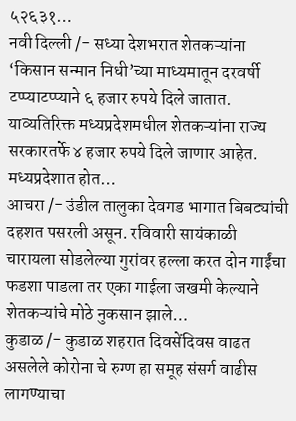५२६३१…
नवी दिल्ली /- सध्या देशभरात शेतकऱ्यांना ‘किसान सन्मान निधी’च्या माध्यमातून दरवर्षी टप्प्याटप्प्याने ६ हजार रुपये दिले जातात. याव्यतिरिक्त मध्यप्रदेशमधील शेतकऱ्यांना राज्य सरकारतर्फे ४ हजार रुपये दिले जाणार आहेत. मध्यप्रदेशात होत…
आचरा /- उंडील तालुका देवगड भागात बिबट्यांची दहशत पसरली असून. रविवारी सायंकाळी चारायला सोडलेल्या गुरांवर हल्ला करत दोन गाईंचा फडशा पाडला तर एका गाईला जखमी केल्याने शेतकऱ्यांचे मोठे नुकसान झाले…
कुडाळ /- कुडाळ शहरात दिवसेंदिवस वाढत असलेले कोरोना चे रुग्ण हा समूह संसर्ग वाढीस लागण्याचा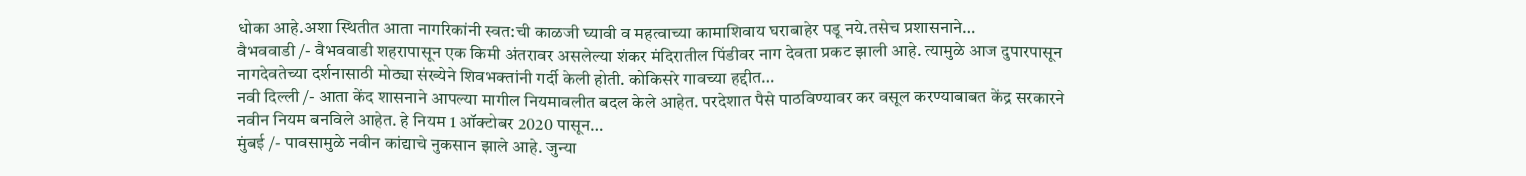धोका आहे.अशा स्थितीत आता नागरिकांनी स्वत:ची काळजी घ्यावी व महत्वाच्या कामाशिवाय घराबाहेर पडू नये.तसेच प्रशासनाने…
वैभववाडी /- वैभववाडी शहरापासून एक किमी अंतरावर असलेल्या शंकर मंदिरातील पिंडीवर नाग देवता प्रकट झाली आहे. त्यामुळे आज दुपारपासून नागदेवतेच्या दर्शनासाठी मोठ्या संख्येने शिवभक्तांनी गर्दी केली होती. कोकिसरे गावच्या हद्दीत…
नवी दिल्ली /- आता केंद शासनाने आपल्या मागील नियमावलीत बदल केले आहेत. परदेशात पैसे पाठविण्यावर कर वसूल करण्याबाबत केंद्र सरकारने नवीन नियम बनविले आहेत. हे नियम 1 ऑक्टोबर 2020 पासून…
मुंबई /- पावसामुळे नवीन कांद्याचे नुकसान झाले आहे. जुन्या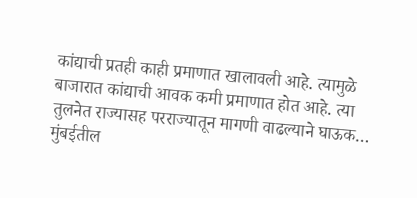कांद्याची प्रतही काही प्रमाणात खालावली आहे. त्यामुळे बाजारात कांद्याची आवक कमी प्रमाणात होत आहे. त्या तुलनेत राज्यासह परराज्यातून मागणी वाढल्याने घाऊक…
मुंबईतील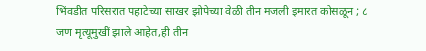भिंवडीत परिसरात पहाटेच्या साखर झोपेच्या वेळी तीन मजली इमारत कोसळून ; ८ जण मृत्यूमुखीं झाले आहेत,ही तीन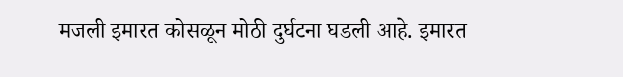मजली इमारत कोसळून मोठी दुर्घटना घडली आहे. इमारत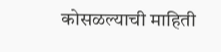कोसळल्याची माहिती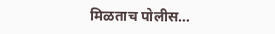मिळताच पोलीस…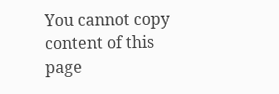You cannot copy content of this page